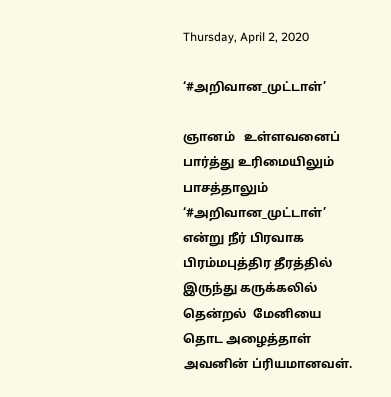Thursday, April 2, 2020

‘#அறிவான_முட்டாள்’

ஞானம்   உள்ளவனைப் பார்த்து உரிமையிலும்   பாசத்தாலும் ‘#அறிவான_முட்டாள்’ என்று நீர் பிரவாக பிரம்மபுத்திர தீரத்தில் இருந்து கருக்கலில் தென்றல்  மேனியை தொட அழைத்தாள் அவனின் ப்ரியமானவள்.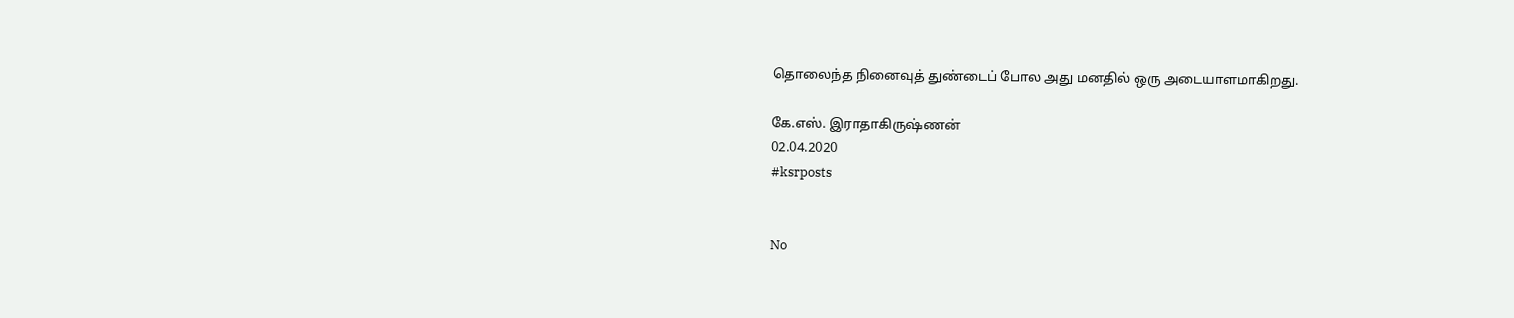தொலைந்த நினைவுத் துண்டைப் போல அது மனதில் ஒரு அடையாளமாகிறது.

கே.எஸ். இராதாகிருஷ்ணன்
02.04.2020
#ksrposts


No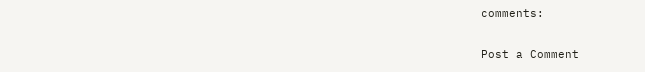comments:

Post a Comment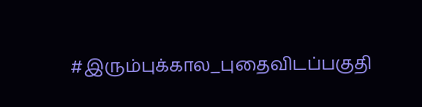#இரும்புக்கால_புதைவிடப்பகுதி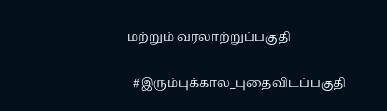மற்றும் வரலாற்றுப்பகுதி

  #இரும்புக்கால_புதைவிடப்பகுதி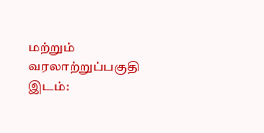மற்றும் வரலாற்றுப்பகுதி இடம்: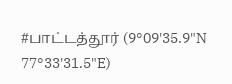#பாட்டத்தூர் (9°09'35.9"N 77°33'31.5"E)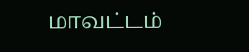மாவட்டம்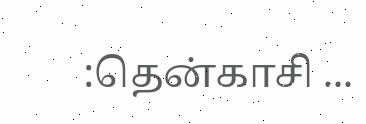:தென்காசி ...